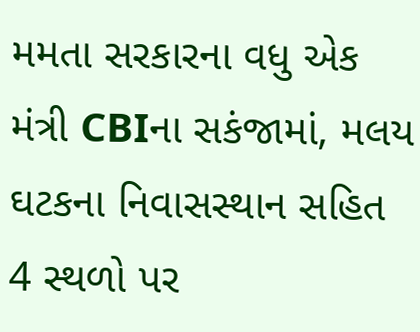મમતા સરકારના વધુ એક મંત્રી CBIના સકંજામાં, મલય ઘટકના નિવાસસ્થાન સહિત 4 સ્થળો પર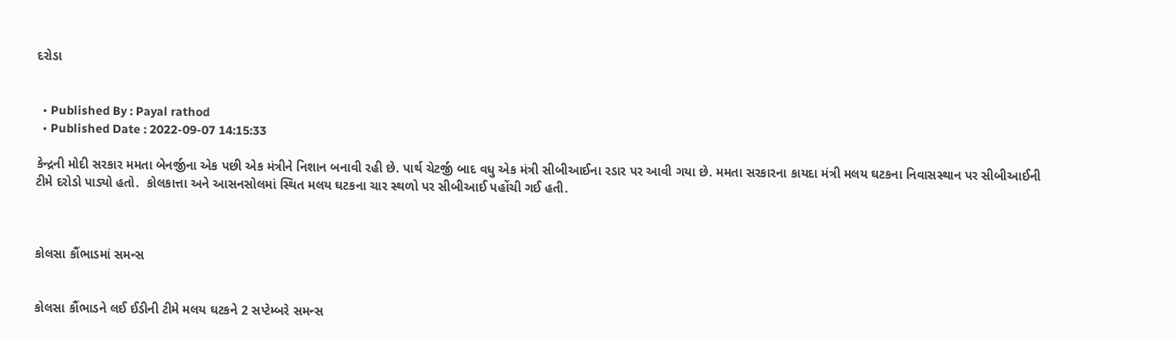દરોડા


  • Published By : Payal rathod
  • Published Date : 2022-09-07 14:15:33

કેન્દ્રની મોદી સરકાર મમતા બેનર્જીના એક પછી એક મંત્રીને નિશાન બનાવી રહી છે. પાર્થ ચેટર્જી બાદ વધુ એક મંત્રી સીબીઆઈના રડાર પર આવી ગયા છે. મમતા સરકારના કાયદા મંત્રી મલય ઘટકના નિવાસસ્થાન પર સીબીઆઈની ટીમે દરોડો પાડ્યો હતો.  કોલકાત્તા અને આસનસોલમાં સ્થિત મલય ઘટકના ચાર સ્થળો પર સીબીઆઈ પહોંચી ગઈ હતી.



કોલસા કૌંભાડમાં સમન્સ


કોલસા કૌંભાડને લઈ ઈડીની ટીમે મલય ઘટકને 2 સપ્ટેમ્બરે સમન્સ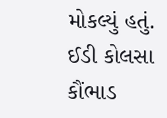મોકલ્યું હતું.  ઈડી કોલસા કૌંભાડ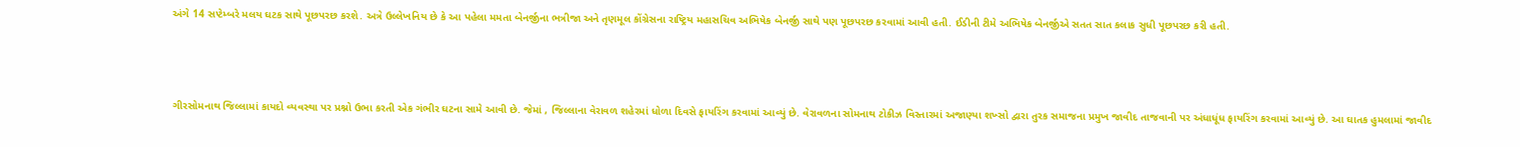અંગે 14 સપ્ટેમ્બરે મલય ઘટક સાથે પૂછપરછ કરશે. અત્રે ઉલ્લેખનિય છે કે આ પહેલા મમતા બેનર્જીના ભત્રીજા અને તૃણમૂલ કોંગ્રેસના રાષ્ટ્રિય મહાસચિવ અભિષેક બેનર્જી સાથે પણ પૂછપરછ કરવામાં આવી હતી. ઈડીની ટીમે અભિષેક બેનર્જીએ સતત સાત કલાક સુધી પૂછપરછ કરી હતી.



ગીરસોમનાથ જિલ્લામાં કાયદો વ્યવસ્થા પર પ્રશ્નો ઉભા કરતી એક ગંભીર ઘટના સામે આવી છે. જેમાં , જિલ્લાના વેરાવળ શહેરમાં ધોળા દિવસે ફાયરિંગ કરવામાં આવ્યું છે. વેરાવળના સોમનાથ ટોકીઝ વિસ્તારમાં અજાણ્યા શખ્સો દ્વારા તુરક સમાજના પ્રમુખ જાવીદ તાજવાની પર અંધાધૂંધ ફાયરિંગ કરવામાં આવ્યું છે. આ ઘાતક હુમલામાં જાવીદ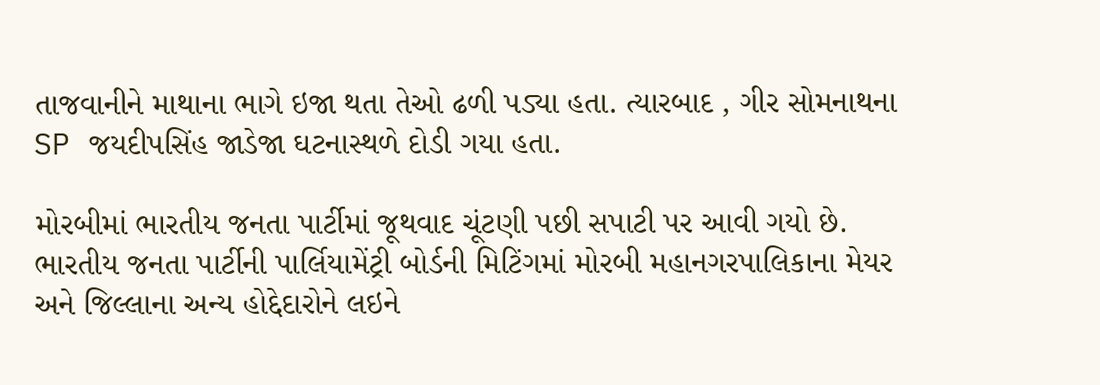તાજવાનીને માથાના ભાગે ઇજા થતા તેઓ ઢળી પડ્યા હતા. ત્યારબાદ , ગીર સોમનાથના SP જયદીપસિંહ જાડેજા ઘટનાસ્થળે દોડી ગયા હતા.

મોરબીમાં ભારતીય જનતા પાર્ટીમાં જૂથવાદ ચૂંટણી પછી સપાટી પર આવી ગયો છે. ભારતીય જનતા પાર્ટીની પાર્લિયામેંટ્રી બોર્ડની મિટિંગમાં મોરબી મહાનગરપાલિકાના મેયર અને જિલ્લાના અન્ય હોદ્દેદારોને લઇને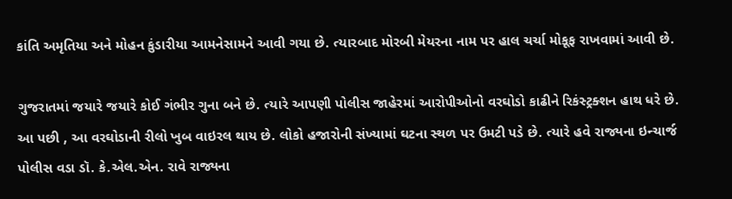કાંતિ અમૃતિયા અને મોહન કુંડારીયા આમનેસામને આવી ગયા છે. ત્યારબાદ મોરબી મેયરના નામ પર હાલ ચર્ચા મોકૂફ રાખવામાં આવી છે.

ગુજરાતમાં જયારે જયારે કોઈ ગંભીર ગુના બને છે. ત્યારે આપણી પોલીસ જાહેરમાં આરોપીઓનો વરઘોડો કાઢીને રિકંસ્ટ્રક્શન હાથ ધરે છે. આ પછી , આ વરઘોડાની રીલો ખુબ વાઇરલ થાય છે. લોકો હજારોની સંખ્યામાં ઘટના સ્થળ પર ઉમટી પડે છે. ત્યારે હવે રાજ્યના ઇન્ચાર્જ પોલીસ વડા ડૉ. કે.એલ.એન. રાવે રાજ્યના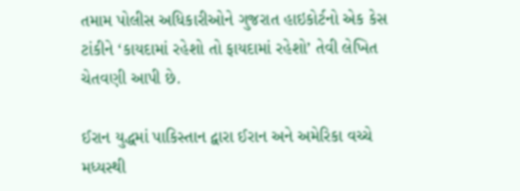તમામ પોલીસ અધિકારીઓને ગુજરાત હાઇકોર્ટનો એક કેસ ટાંકીને ‘કાયદામાં રહેશો તો ફાયદામાં રહેશો’ તેવી લેખિત ચેતવણી આપી છે.

ઈરાન યુદ્ધમાં પાકિસ્તાન દ્વારા ઈરાન અને અમેરિકા વચ્ચે મધ્યસ્થી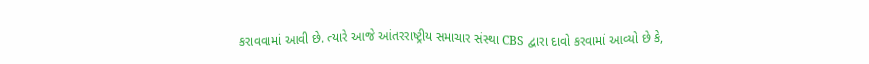કરાવવામાં આવી છે. ત્યારે આજે આંતરરાષ્ટ્રીય સમાચાર સંસ્થા CBS દ્વારા દાવો કરવામાં આવ્યો છે કે,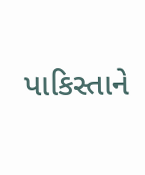પાકિસ્તાને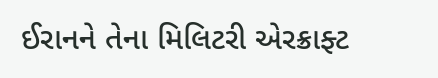ઈરાનને તેના મિલિટરી એરક્રાફ્ટ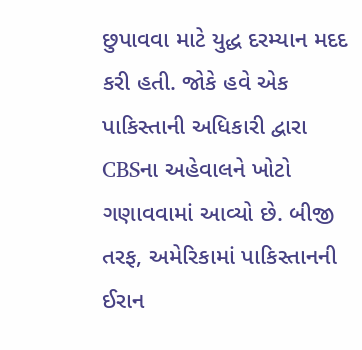છુપાવવા માટે યુદ્ધ દરમ્યાન મદદ કરી હતી. જોકે હવે એક પાકિસ્તાની અધિકારી દ્વારા CBSના અહેવાલને ખોટો ગણાવવામાં આવ્યો છે. બીજી તરફ, અમેરિકામાં પાકિસ્તાનની ઈરાન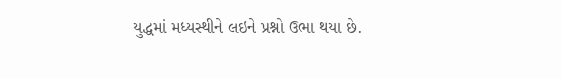યુદ્ધમાં મધ્યસ્થીને લઇને પ્રશ્નો ઉભા થયા છે.